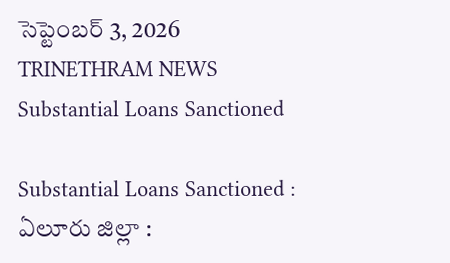సెప్టెంబర్ 3, 2026
TRINETHRAM NEWS
Substantial Loans Sanctioned

Substantial Loans Sanctioned : ఏలూరు జిల్లా :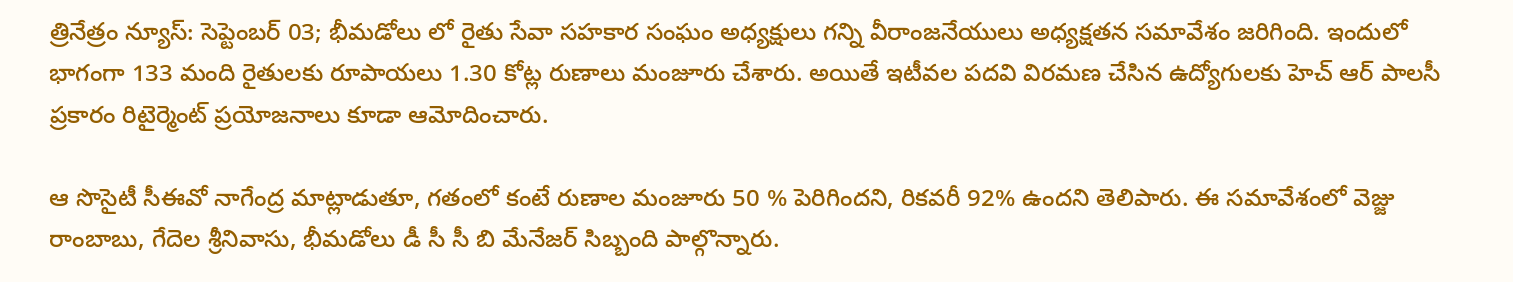త్రినేత్రం న్యూస్: సెప్టెంబర్ 03; భీమడోలు లో రైతు సేవా సహకార సంఘం అధ్యక్షులు గన్ని వీరాంజనేయులు అధ్యక్షతన సమావేశం జరిగింది. ఇందులో భాగంగా 133 మంది రైతులకు రూపాయలు 1.30 కోట్ల రుణాలు మంజూరు చేశారు. అయితే ఇటీవల పదవి విరమణ చేసిన ఉద్యోగులకు హెచ్ ఆర్ పాలసీ ప్రకారం రిటైర్మెంట్ ప్రయోజనాలు కూడా ఆమోదించారు.

ఆ సొసైటీ సీఈవో నాగేంద్ర మాట్లాడుతూ, గతంలో కంటే రుణాల మంజూరు 50 % పెరిగిందని, రికవరీ 92% ఉందని తెలిపారు. ఈ సమావేశంలో వెజ్జు రాంబాబు, గేదెల శ్రీనివాసు, భీమడోలు డీ సీ సీ బి మేనేజర్ సిబ్బంది పాల్గొన్నారు.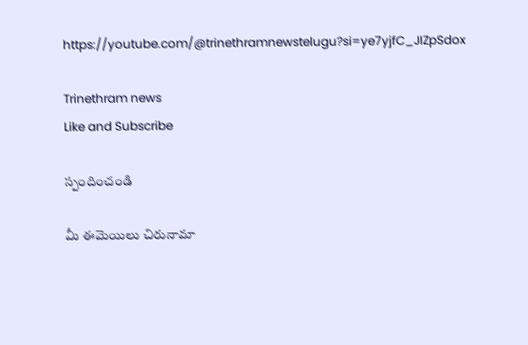https://youtube.com/@trinethramnewstelugu?si=ye7yjfC_JIZpSdox

Trinethram news
Like and Subscribe

స్పందించండి

మీ ఈమెయిలు చిరునామా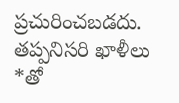ప్రచురించబడదు. తప్పనిసరి ఖాళీలు *తో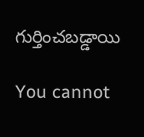గుర్తించబడ్డాయి

You cannot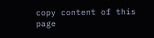copy content of this page